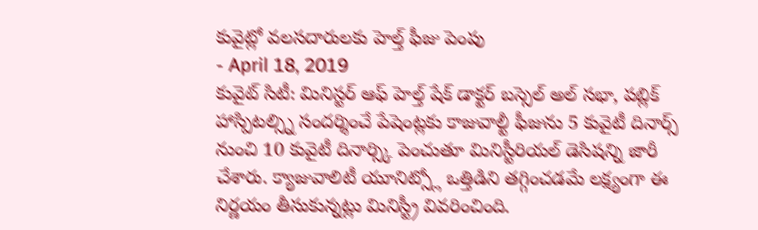కువైట్లో వలసదారులకు హెల్త్ ఫీజు పెంపు
- April 18, 2019
కువైట్ సిటీ: మినిస్టర్ ఆఫ్ హెల్త్ షేక్ డాక్టర్ బస్సెల్ అల్ సభా, పబ్లిక్ హాస్పిటల్స్ని సందర్శించే పేషెంట్లకు కాజువాల్టీ ఫీజును 5 కువైటీ దినార్స్ నుంచి 10 కువైటీ దినార్స్కి పెంచుతూ మినిస్టీరియల్ డెసిషన్ని జారీ చేశారు. క్యాజువాలిటీ యూనిట్స్లో ఒత్తిడిని తగ్గించడమే లక్ష్యంగా ఈ నిర్ణయం తీసుకున్నట్లు మినిస్ట్రీ వివరించింది.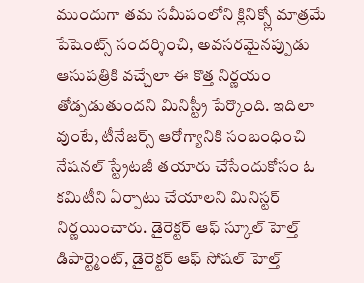ముందుగా తమ సమీపంలోని క్లినిక్స్లో మాత్రమే పేషెంట్స్ సందర్శించి, అవసరమైనప్పుడు ఆసుపత్రికి వచ్చేలా ఈ కొత్త నిర్ణయం తోడ్పడుతుందని మినిస్ట్రీ పేర్కొంది. ఇదిలా వుంటే, టీనేజర్స్ ఆరోగ్యానికి సంబంధించి నేషనల్ స్ట్రేటజీ తయారు చేసేందుకోసం ఓ కమిటీని ఏర్పాటు చేయాలని మినిస్టర్ నిర్ణయించారు. డైరెక్టర్ ఆఫ్ స్కూల్ హెల్త్ డిపార్ట్మెంట్, డైరెక్టర్ ఆఫ్ సోషల్ హెల్త్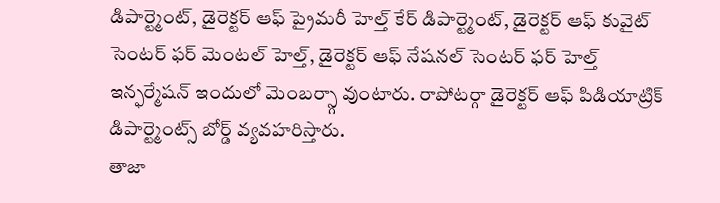డిపార్ట్మెంట్, డైరెక్టర్ ఆఫ్ ప్రైమరీ హెల్త్ కేర్ డిపార్ట్మెంట్, డైరెక్టర్ ఆఫ్ కువైట్ సెంటర్ ఫర్ మెంటల్ హెల్త్, డైరెక్టర్ ఆఫ్ నేషనల్ సెంటర్ ఫర్ హెల్త్ ఇన్ఫర్మేషన్ ఇందులో మెంబర్స్గా వుంటారు. రాపోటర్గా డైరెక్టర్ ఆఫ్ పిడియాట్రిక్ డిపార్ట్మెంట్స్ బోర్డ్ వ్యవహరిస్తారు.
తాజా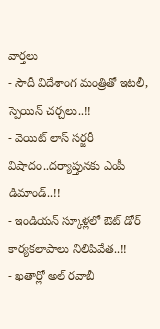వార్తలు
- సౌదీ విదేశాంగ మంత్రితో ఇటలీ, స్పెయిన్ చర్చలు..!!
- వెయిట్ లాస్ సర్జరీ విషాదం..దర్యాప్తునకు ఎంపీ డిమాండ్..!!
- ఇండియన్ స్కూళ్లలో ఔట్ డోర్ కార్యకలాపాలు నిలిపివేత..!!
- ఖతార్లో అల్ రవాబీ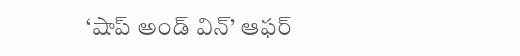‘షాప్ అండ్ విన్’ ఆఫర్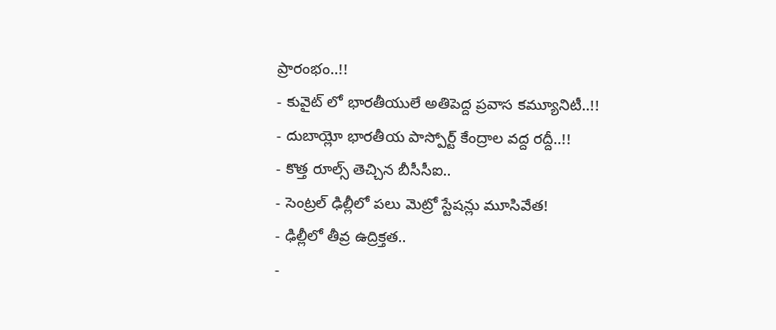ప్రారంభం..!!
- కువైట్ లో భారతీయులే అతిపెద్ద ప్రవాస కమ్యూనిటీ..!!
- దుబాయ్లో భారతీయ పాస్పోర్ట్ కేంద్రాల వద్ద రద్దీ..!!
- కొత్త రూల్స్ తెచ్చిన బీసీసీఐ..
- సెంట్రల్ ఢిల్లీలో పలు మెట్రో స్టేషన్లు మూసివేత!
- ఢిల్లీలో తీవ్ర ఉద్రిక్తత..
-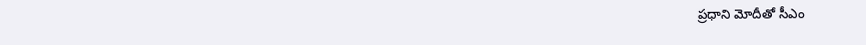ప్రధాని మోదీతో సీఎం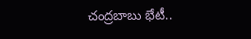చంద్రబాబు భేటీ..